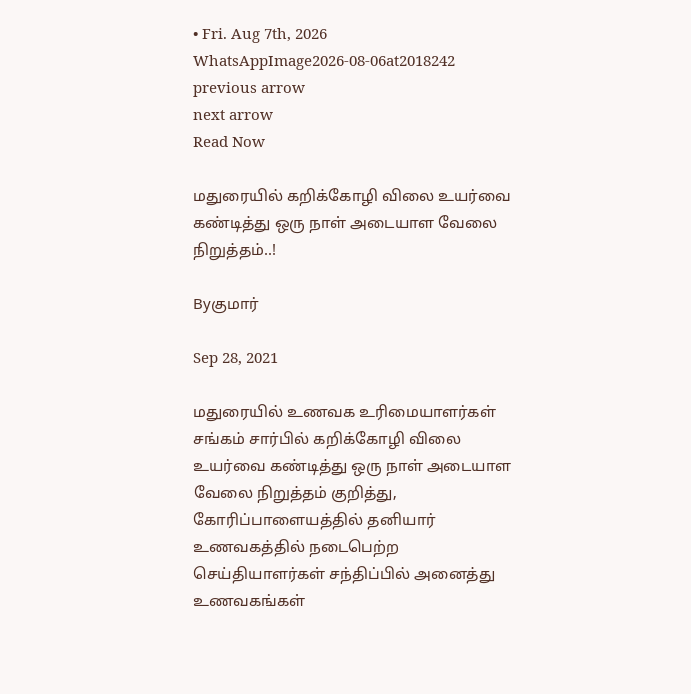• Fri. Aug 7th, 2026
WhatsAppImage2026-08-06at2018242
previous arrow
next arrow
Read Now

மதுரையில் கறிக்கோழி விலை உயர்வை கண்டித்து ஒரு நாள் அடையாள வேலை நிறுத்தம்..!

Byகுமார்

Sep 28, 2021

மதுரையில் உணவக உரிமையாளர்கள் சங்கம் சார்பில் கறிக்கோழி விலை உயர்வை கண்டித்து ஒரு நாள் அடையாள வேலை நிறுத்தம் குறித்து, கோரிப்பாளையத்தில் தனியார் உணவகத்தில் நடைபெற்ற செய்தியாளர்கள் சந்திப்பில் அனைத்து உணவகங்கள்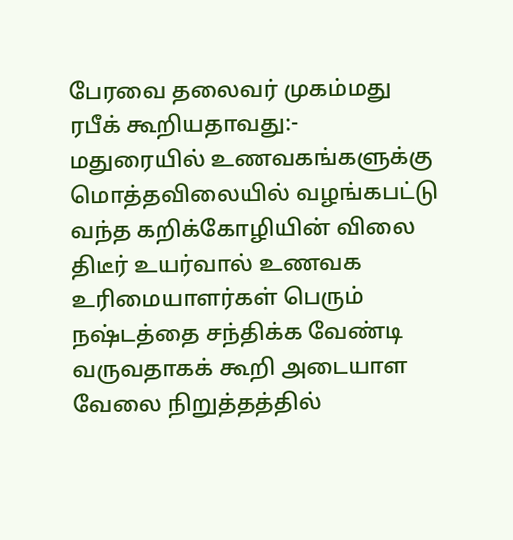பேரவை தலைவர் முகம்மது ரபீக் கூறியதாவது:-
மதுரையில் உணவகங்களுக்கு மொத்தவிலையில் வழங்கபட்டு வந்த கறிக்கோழியின் விலை திடீர் உயர்வால் உணவக உரிமையாளர்கள் பெரும் நஷ்டத்தை சந்திக்க வேண்டி வருவதாகக் கூறி அடையாள வேலை நிறுத்தத்தில்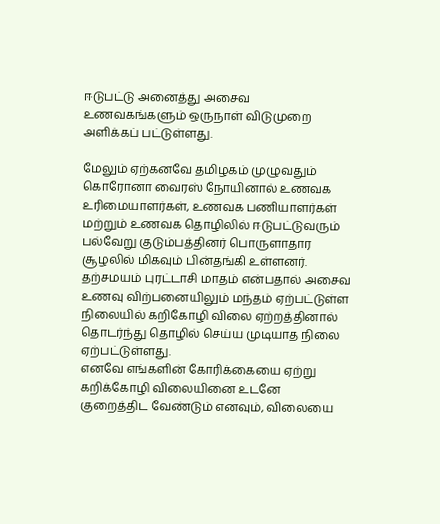ஈடுபட்டு அனைத்து அசைவ உணவகங்களும் ஒருநாள் விடுமுறை அளிக்கப் பட்டுள்ளது.

மேலும் ஏற்கனவே தமிழகம் முழுவதும் கொரோனா வைரஸ் நோயினால் உணவக உரிமையாளர்கள், உணவக பணியாளர்கள் மற்றும் உணவக தொழிலில் ஈடுபட்டுவரும் பல்வேறு குடும்பத்தினர் பொருளாதார சூழலில் மிகவும் பின்தங்கி உள்ளனர். தற்சமயம் புரட்டாசி மாதம் என்பதால் அசைவ உணவு விற்பனையிலும் மந்தம் ஏற்பட்டுள்ள நிலையில் கறிகோழி விலை ஏற்றத்தினால் தொடர்ந்து தொழில் செய்ய முடியாத நிலை ஏற்பட்டுள்ளது.
எனவே எங்களின் கோரிக்கையை ஏற்று கறிக்கோழி விலையினை உடனே குறைத்திட வேண்டும் எனவும், விலையை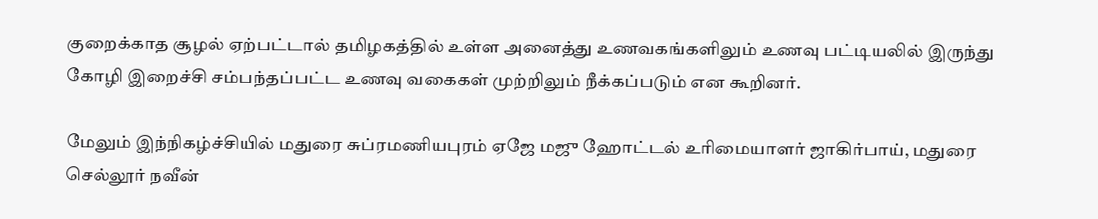குறைக்காத சூழல் ஏற்பட்டால் தமிழகத்தில் உள்ள அனைத்து உணவகங்களிலும் உணவு பட்டியலில் இருந்து கோழி இறைச்சி சம்பந்தப்பட்ட உணவு வகைகள் முற்றிலும் நீக்கப்படும் என கூறினர்.

மேலும் இந்நிகழ்ச்சியில் மதுரை சுப்ரமணியபுரம் ஏஜே மஜு ஹோட்டல் உரிமையாளர் ஜாகிர்பாய், மதுரை செல்லூர் நவீன்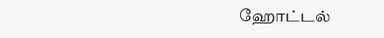ஹோட்டல்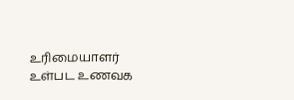உரிமையாளர் உள்பட உணவக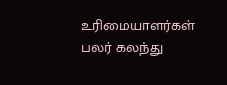உரிமையாளர்கள் பலர் கலந்து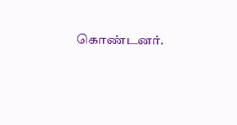கொண்டனர்.